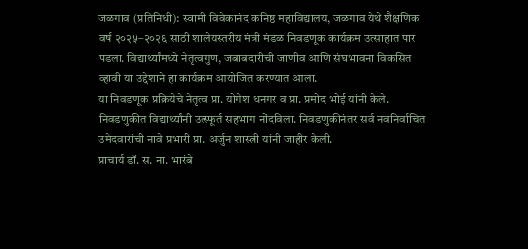जळगाव (प्रतिनिधी): स्वामी विवेकानंद कनिष्ठ महाविद्यालय, जळगाव येथे शैक्षणिक वर्ष २०२५–२०२६ साठी शालेयस्तरीय मंत्री मंडळ निवडणूक कार्यक्रम उत्साहात पार पडला. विद्यार्थ्यांमध्ये नेतृत्वगुण, जबाबदारीची जाणीव आणि संघभावना विकसित व्हावी या उद्देशाने हा कार्यक्रम आयोजित करण्यात आला.
या निवडणूक प्रक्रियेचे नेतृत्व प्रा. योगेश धनगर व प्रा. प्रमोद भोई यांनी केले. निवडणुकीत विद्यार्थ्यांनी उत्स्फूर्त सहभाग नोंदविला. निवडणुकीनंतर सर्व नवनिर्वाचित उमेदवारांची नावे प्रभारी प्रा. अर्जुन शास्त्री यांनी जाहीर केली.
प्राचार्य डॉ. स. ना. भारंबे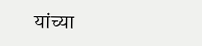यांच्या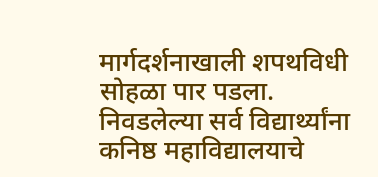मार्गदर्शनाखाली शपथविधी सोहळा पार पडला. निवडलेल्या सर्व विद्यार्थ्यांना कनिष्ठ महाविद्यालयाचे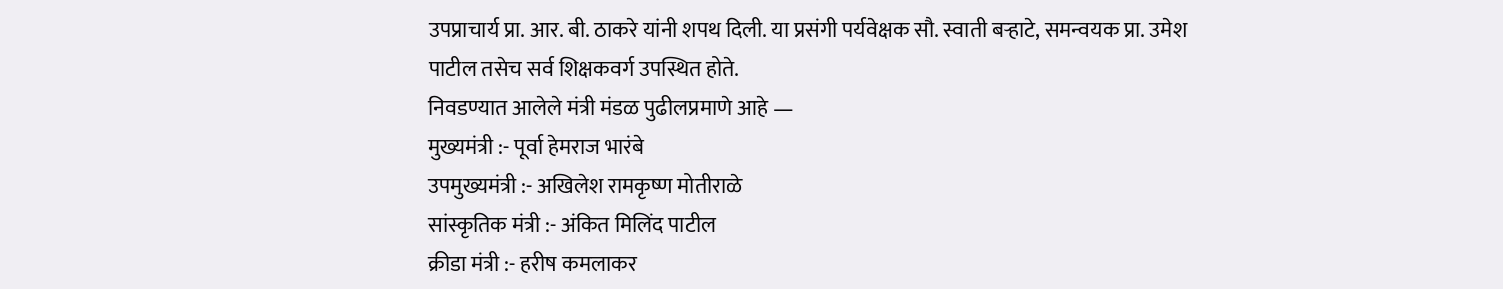उपप्राचार्य प्रा. आर. बी. ठाकरे यांनी शपथ दिली. या प्रसंगी पर्यवेक्षक सौ. स्वाती बऱ्हाटे, समन्वयक प्रा. उमेश पाटील तसेच सर्व शिक्षकवर्ग उपस्थित होते.
निवडण्यात आलेले मंत्री मंडळ पुढीलप्रमाणे आहे —
मुख्यमंत्री :- पूर्वा हेमराज भारंबे
उपमुख्यमंत्री :- अखिलेश रामकृष्ण मोतीराळे
सांस्कृतिक मंत्री :- अंकित मिलिंद पाटील
क्रीडा मंत्री :- हरीष कमलाकर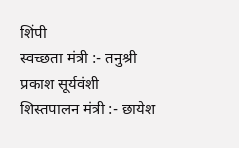शिंपी
स्वच्छता मंत्री :- तनुश्री प्रकाश सूर्यवंशी
शिस्तपालन मंत्री :- छायेश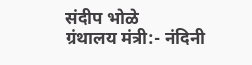संदीप भोळे
ग्रंथालय मंत्री:- नंदिनी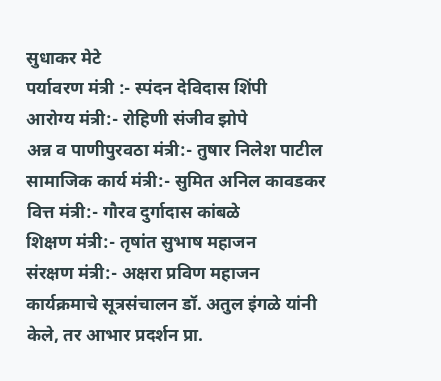सुधाकर मेटे
पर्यावरण मंत्री :- स्पंदन देविदास शिंपी
आरोग्य मंत्री:- रोहिणी संजीव झोपे
अन्न व पाणीपुरवठा मंत्री:- तुषार निलेश पाटील
सामाजिक कार्य मंत्री:- सुमित अनिल कावडकर
वित्त मंत्री:- गौरव दुर्गादास कांबळे
शिक्षण मंत्री:- तृषांत सुभाष महाजन
संरक्षण मंत्री:- अक्षरा प्रविण महाजन
कार्यक्रमाचे सूत्रसंचालन डॉ. अतुल इंगळे यांनी केले, तर आभार प्रदर्शन प्रा.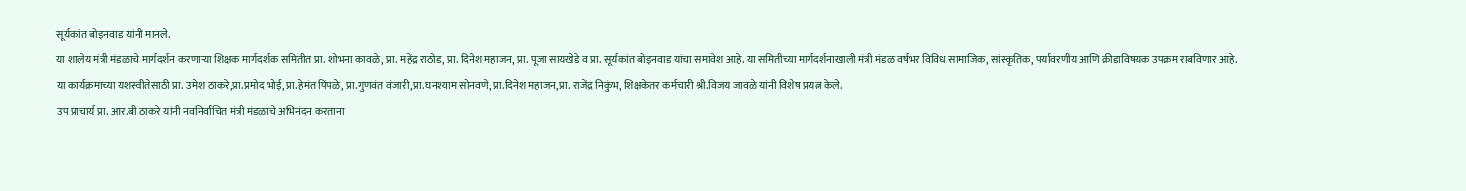सूर्यकांत बोइनवाड यांनी मानले.
या शालेय मंत्री मंडळाचे मार्गदर्शन करणाऱ्या शिक्षक मार्गदर्शक समितीत प्रा. शोभना कावळे, प्रा. महेंद्र राठोड, प्रा. दिनेश महाजन, प्रा. पूजा सायखेडे व प्रा. सूर्यकांत बोइनवाड यांचा समावेश आहे. या समितीच्या मार्गदर्शनाखाली मंत्री मंडळ वर्षभर विविध सामाजिक, सांस्कृतिक, पर्यावरणीय आणि क्रीडाविषयक उपक्रम राबविणार आहे.
या कार्यक्रमाच्या यशस्वीतेसाठी प्रा. उमेश ठाकरे,प्रा.प्रमोद भोई, प्रा.हेमंत पिंपळे, प्रा.गुणवंत वंजारी,प्रा.घनश्याम सोनवणे, प्रा.दिनेश महाजन,प्रा. राजेंद्र निकुंभ, शिक्षकेतर कर्मचारी श्री.विजय जावळे यांनी विशेष प्रयत्न केले.
उप प्राचार्य प्रा. आर.बी ठाकरे यांनी नवनिर्वाचित मंत्री मंडळाचे अभिनंदन करताना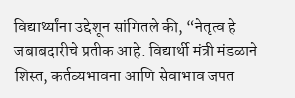विद्यार्थ्यांना उद्देशून सांगितले की, “नेतृत्व हे जबाबदारीचे प्रतीक आहे. विद्यार्थी मंत्री मंडळाने शिस्त, कर्तव्यभावना आणि सेवाभाव जपत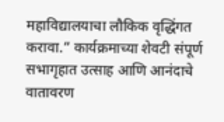महाविद्यालयाचा लौकिक वृद्धिंगत करावा.” कार्यक्रमाच्या शेवटी संपूर्ण सभागृहात उत्साह आणि आनंदाचे वातावरण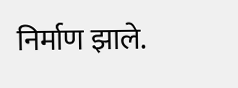निर्माण झाले.